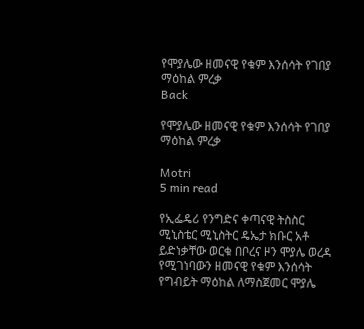የሞያሌው ዘመናዊ የቁም እንሰሳት የገበያ ማዕከል ምረቃ
Back

የሞያሌው ዘመናዊ የቁም እንሰሳት የገበያ ማዕከል ምረቃ

Motri
5 min read

የኢፌዴሪ የንግድና ቀጣናዊ ትስስር ሚኒስቴር ሚኒስትር ዴኤታ ክቡር አቶ ይድነቃቸው ወርቁ በቦረና ዞን ሞያሌ ወረዳ የሚገነባውን ዘመናዊ የቁም እንሰሳት የግብይት ማዕከል ለማስጀመር ሞያሌ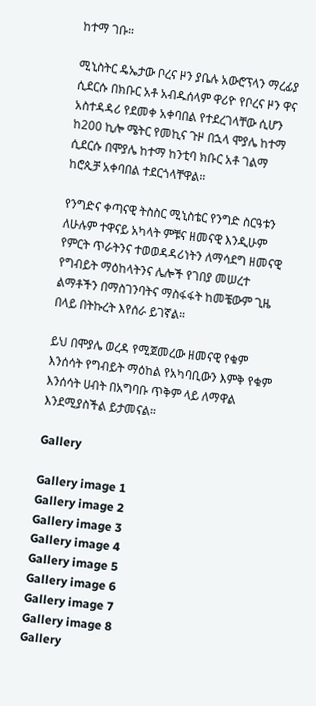ከተማ ገቡ።

ሚኒስትር ዴኤታው ቦረና ዞን ያቤሉ አውሮፕላን ማረፊያ ሲደርሱ በክቡር አቶ አብዱሰላም ዋሪዮ የቦረና ዞን ዋና አስተዳዳሪ የደመቀ አቀባበል የተደረገላቸው ሲሆን ከ200 ኪሎ ሜትር የመኪና ጉዞ በኋላ ሞያሌ ከተማ ሲደርሱ በሞያሌ ከተማ ከንቲባ ክቡር አቶ ገልማ ከሮጲቻ አቀባበል ተደርጎላቸዋል።

የንግድና ቀጣናዊ ትስስር ሚኒስቴር የንግድ ስርዓቱን ለሁሉም ተዋናይ አካላት ምቹና ዘመናዊ እንዲሁም የምርት ጥራትንና ተወወዳዳሪነትን ለማሳደግ ዘመናዊ የግብይት ማዕከላትንና ሌሎች የገበያ መሠረተ ልማቶችን በማስገንባትና ማስፋፋት ከመቼውም ጊዜ በላይ በትኩረት እየሰራ ይገኛል።

ይህ በሞያሌ ወረዳ የሚጀመረው ዘመናዊ የቁም እንሰሳት የግብይት ማዕከል የአካባቢውን እምቅ የቁም እንሰሳት ሀብት በአግባቡ ጥቅም ላይ ለማዋል እንደሚያስችል ይታመናል።

Gallery

Gallery image 1
Gallery image 2
Gallery image 3
Gallery image 4
Gallery image 5
Gallery image 6
Gallery image 7
Gallery image 8
Gallery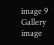image 9
Gallery image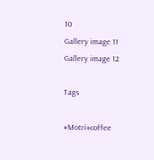10
Gallery image 11
Gallery image 12

Tags

#Motri#coffee